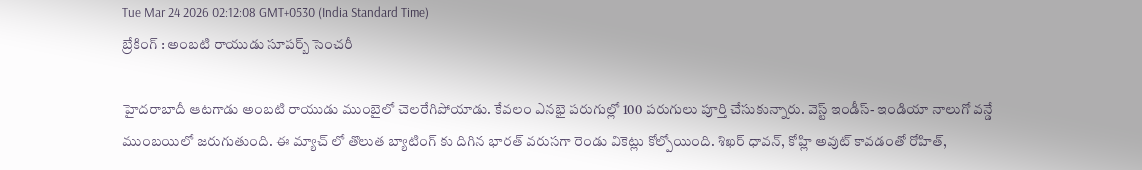Tue Mar 24 2026 02:12:08 GMT+0530 (India Standard Time)
బ్రేకింగ్ : అంబటి రాయుడు సూపర్బ్ సెంచరీ

హైదరాబాదీ ఆటగాడు అంబటి రాయుడు ముంబైలో చెలరేగిపోయాడు. కేవలం ఎనభై పరుగుల్లో 100 పరుగులు పూర్తి చేసుకున్నారు. వెస్ట్ ఇండీస్- ఇండియా నాలుగో వన్డే ముంబయిలో జరుగుతుంది. ఈ మ్యాచ్ లో తొలుత బ్యాటింగ్ కు దిగిన భారత్ వరుసగా రెండు వికెట్లు కోల్పోయింది. శిఖర్ ధావన్, కోహ్లి అవుట్ కావడంతో రోహిత్,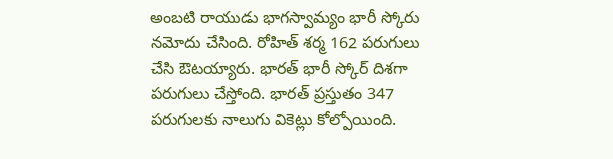అంబటి రాయుడు భాగస్వామ్యం భారీ స్కోరు నమోదు చేసింది. రోహిత్ శర్మ 162 పరుగులు చేసి ఔటయ్యారు. భారత్ భారీ స్కోర్ దిశగా పరుగులు చేస్తోంది. భారత్ ప్రస్తుతం 347 పరుగులకు నాలుగు వికెట్లు కోల్పోయింది.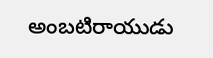అంబటిరాయుడు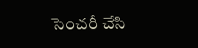సెంచరీ చేసి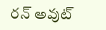రన్ అవుట్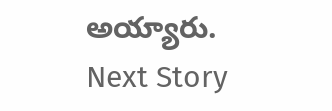అయ్యారు.
Next Story